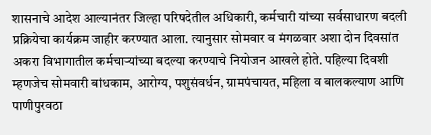शासनाचे आदेश आल्यानंतर जिल्हा परिषदेतील अधिकारी, कर्मचारी यांच्या सर्वसाधारण बदली प्रक्रियेचा कार्यक्रम जाहीर करण्यात आला. त्यानुसार सोमवार व मंगळवार अशा दोन दिवसांत अकरा विभागातील कर्मचाऱ्यांच्या बदल्या करण्याचे नियोजन आखले होते. पहिल्या दिवशी म्हणजेच सोमवारी बांधकाम, आरोग्य, पशुसंवर्धन, ग्रामपंचायत, महिला व बालकल्याण आणि पाणीपुरवठा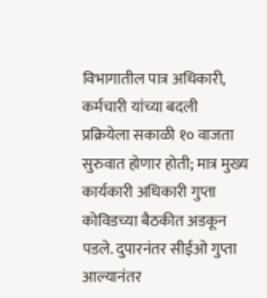विभागातील पात्र अधिकारी, कर्मचारी यांच्या बदली प्रक्रियेला सकाळी १० वाजता सुरुवात होणार होती; मात्र मुख्य कार्यकारी अधिकारी गुप्ता कोविडच्या बैठकीत अडकून पडले. दुपारनंतर सीईओ गुप्ता आल्यानंतर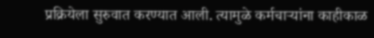प्रक्रियेला सुरुवात करण्यात आली. त्यामुळे कर्मचाऱ्यांना काहीकाळ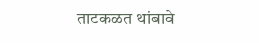ताटकळत थांबावे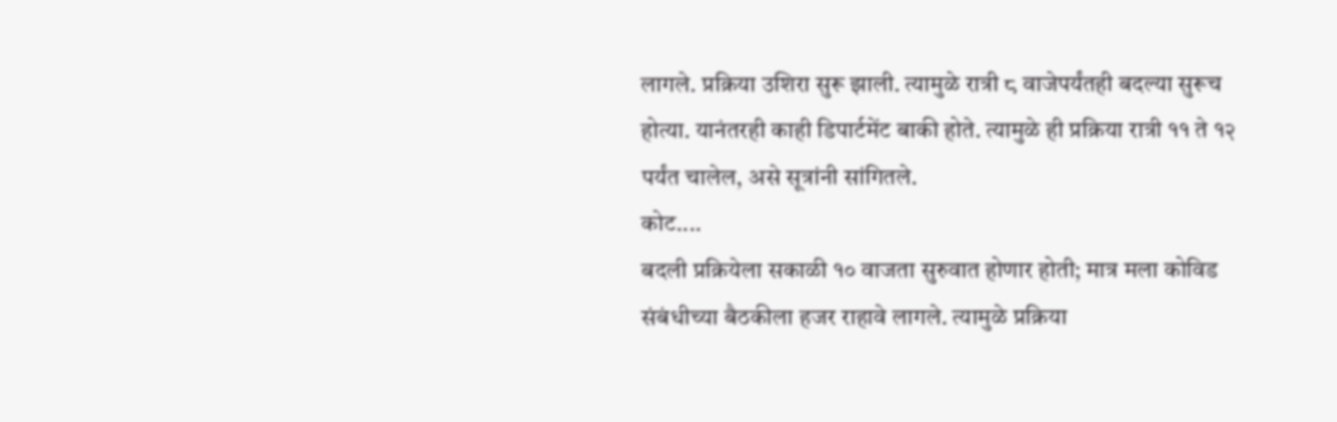लागले. प्रक्रिया उशिरा सुरू झाली. त्यामुळे रात्री ८ वाजेपर्यंतही बदल्या सुरूच होत्या. यानंतरही काही डिपार्टमेंट बाकी होते. त्यामुळे ही प्रक्रिया रात्री ११ ते १२ पर्यंत चालेल, असे सूत्रांनी सांगितले.
कोट....
बदली प्रक्रियेला सकाळी १० वाजता सुरुवात होणार होती; मात्र मला कोविड संबंधीच्या बैठकीला हजर राहावे लागले. त्यामुळे प्रक्रिया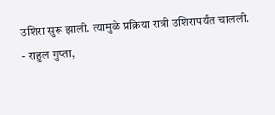उशिरा सुरू झाली. त्यामुळे प्रक्रिया रात्री उशिरापर्यंत चालली.
- राहुल गुप्ता,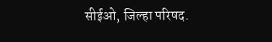सीईओ, जिल्हा परिषद.